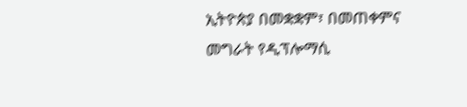ኢትዮጵያ በመቋቋም፣ በመጠቀምና መግራት የዲፕሎማሲ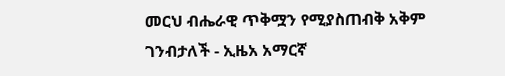መርህ ብሔራዊ ጥቅሟን የሚያስጠብቅ አቅም ገንብታለች - ኢዜአ አማርኛ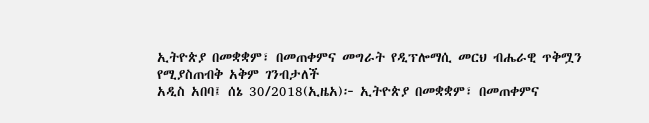ኢትዮጵያ በመቋቋም፣ በመጠቀምና መግራት የዲፕሎማሲ መርህ ብሔራዊ ጥቅሟን የሚያስጠብቅ አቅም ገንብታለች
አዲስ አበባ፤ ሰኔ 30/2018(ኢዜአ)፦ ኢትዮጵያ በመቋቋም፣ በመጠቀምና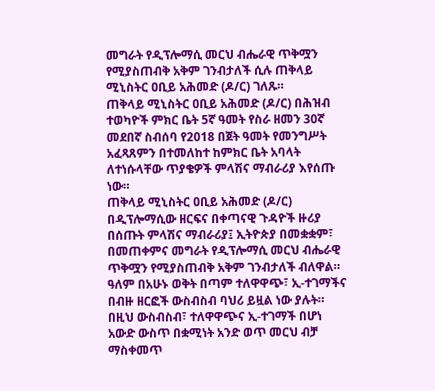መግራት የዲፕሎማሲ መርህ ብሔራዊ ጥቅሟን የሚያስጠብቅ አቅም ገንብታለች ሲሉ ጠቅላይ ሚኒስትር ዐቢይ አሕመድ (ዶ/ር) ገለጹ።
ጠቅላይ ሚኒስትር ዐቢይ አሕመድ (ዶ/ር) በሕዝብ ተወካዮች ምክር ቤት 5ኛ ዓመት የስራ ዘመን 30ኛ መደበኛ ስብሰባ የ2018 በጀት ዓመት የመንግሥት አፈጻጸምን በተመለከተ ከምክር ቤት አባላት ለተነሱላቸው ጥያቄዎች ምላሽና ማብራሪያ እየሰጡ ነው።
ጠቅላይ ሚኒስትር ዐቢይ አሕመድ (ዶ/ር) በዲፕሎማሲው ዘርፍና በቀጣናዊ ጉዳዮች ዙሪያ በሰጡት ምላሽና ማብራሪያ፤ ኢትዮጵያ በመቋቋም፣ በመጠቀምና መግራት የዲፕሎማሲ መርህ ብሔራዊ ጥቅሟን የሚያስጠብቅ አቅም ገንብታለች ብለዋል።
ዓለም በአሁኑ ወቅት በጣም ተለዋዋጭ፣ ኢ-ተገማችና በብዙ ዘርፎች ውስብስብ ባህሪ ይዟል ነው ያሉት።
በዚህ ውስብስብ፣ ተለዋዋጭና ኢ-ተገማች በሆነ አውድ ውስጥ በቋሚነት አንድ ወጥ መርህ ብቻ ማስቀመጥ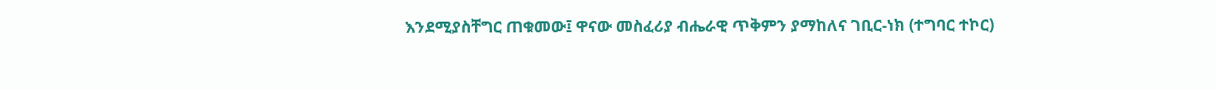እንደሚያስቸግር ጠቁመው፤ ዋናው መስፈሪያ ብሔራዊ ጥቅምን ያማከለና ገቢር-ነክ (ተግባር ተኮር)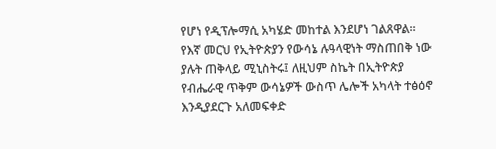የሆነ የዲፕሎማሲ አካሄድ መከተል እንደሆነ ገልጸዋል።
የእኛ መርህ የኢትዮጵያን የውሳኔ ሉዓላዊነት ማስጠበቅ ነው ያሉት ጠቅላይ ሚኒስትሩ፤ ለዚህም ስኬት በኢትዮጵያ የብሔራዊ ጥቅም ውሳኔዎች ውስጥ ሌሎች አካላት ተፅዕኖ እንዲያደርጉ አለመፍቀድ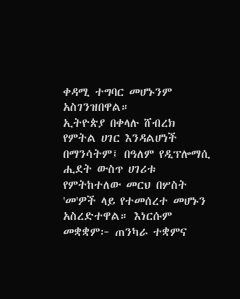ቀዳሚ ተግባር መሆኑንም አስገንዝበዋል።
ኢትዮጵያ በቀላሉ ሸብረክ የምትል ሀገር እንዳልሆነች በማንሳትም፤ በዓለም የዲፕሎማሲ ሒደት ውስጥ ሀገሪቱ የምትከተለው መርህ በሦስት 'መ'ዎች ላይ የተመሰረተ መሆኑን አስረድተዋል። እነርሱም
መቋቋም፦ ጠንካራ ተቋምና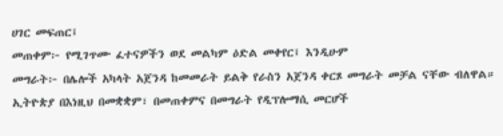ሀገር መፍጠር፤
መጠቀም፦ የሚገጥሙ ፈተናዎችን ወደ መልካም ዕድል መቀየር፤ እንዲሁም
መግራት፦ በሌሎች አካላት አጀንዳ ከመመራት ይልቅ የራስን አጀንዳ ቀርጾ መግራት መቻል ናቸው ብለዋል።
ኢትዮጵያ በእነዚህ በመቋቋም፣ በመጠቀምና በመግራት የዲፕሎማሲ መርሆች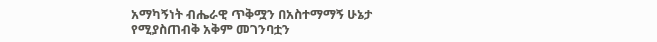አማካኝነት ብሔራዊ ጥቅሟን በአስተማማኝ ሁኔታ የሚያስጠብቅ አቅም መገንባቷን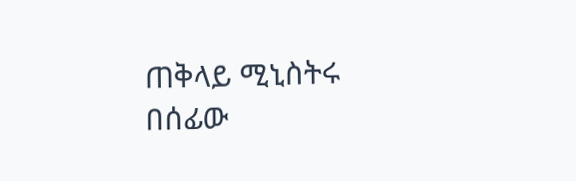ጠቅላይ ሚኒስትሩ በሰፊው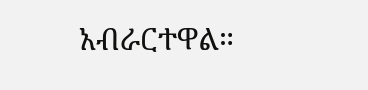አብራርተዋል።